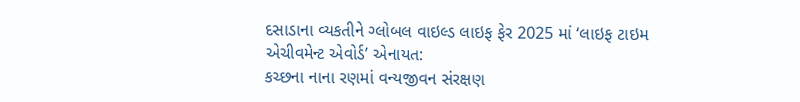દસાડાના વ્યકતીને ગ્લોબલ વાઇલ્ડ લાઇફ ફેર 2025 માં ‘લાઇફ ટાઇમ એચીવમેન્ટ એવોર્ડ’ એનાયત:
કચ્છના નાના રણમાં વન્યજીવન સંરક્ષણ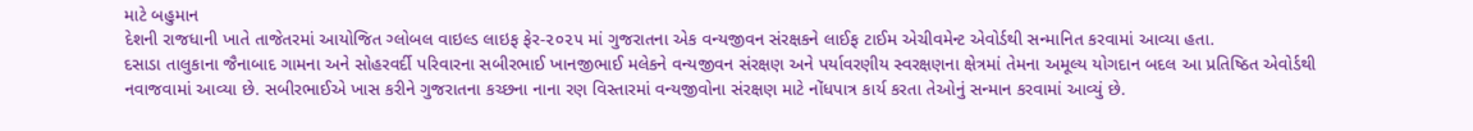માટે બહુમાન
દેશની રાજધાની ખાતે તાજેતરમાં આયોજિત ગ્લોબલ વાઇલ્ડ લાઇફ ફેર-૨૦૨૫ માં ગુજરાતના એક વન્યજીવન સંરક્ષકને લાઈફ ટાઈમ એચીવમેન્ટ એવોર્ડથી સન્માનિત કરવામાં આવ્યા હતા.
દસાડા તાલુકાના જૈનાબાદ ગામના અને સોહરવર્દી પરિવારના સબીરભાઈ ખાનજીભાઈ મલેકને વન્યજીવન સંરક્ષણ અને પર્યાવરણીય સ્વરક્ષણના ક્ષેત્રમાં તેમના અમૂલ્ય યોગદાન બદલ આ પ્રતિષ્ઠિત એવોર્ડથી નવાજવામાં આવ્યા છે. સબીરભાઈએ ખાસ કરીને ગુજરાતના કચ્છના નાના રણ વિસ્તારમાં વન્યજીવોના સંરક્ષણ માટે નોંધપાત્ર કાર્ય કરતા તેઓનું સન્માન કરવામાં આવ્યું છે.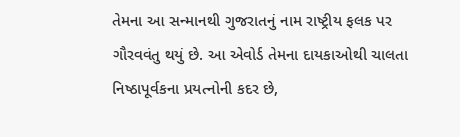તેમના આ સન્માનથી ગુજરાતનું નામ રાષ્ટ્રીય ફલક પર ગૌરવવંતુ થયું છે. આ એવોર્ડ તેમના દાયકાઓથી ચાલતા નિષ્ઠાપૂર્વકના પ્રયત્નોની કદર છે,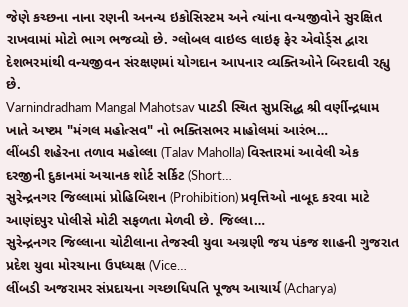જેણે કચ્છના નાના રણની અનન્ય ઇકોસિસ્ટમ અને ત્યાંના વન્યજીવોને સુરક્ષિત રાખવામાં મોટો ભાગ ભજવ્યો છે. ગ્લોબલ વાઇલ્ડ લાઇફ ફેર એવોર્ડ્સ દ્વારા દેશભરમાંથી વન્યજીવન સંરક્ષણમાં યોગદાન આપનાર વ્યક્તિઓને બિરદાવી રહ્યુ છે.
Varnindradham Mangal Mahotsav પાટડી સ્થિત સુપ્રસિદ્ધ શ્રી વર્ણીન્દ્રધામ ખાતે અષ્ટમ "મંગલ મહોત્સવ" નો ભક્તિસભર માહોલમાં આરંભ…
લીંબડી શહેરના તળાવ મહોલ્લા (Talav Maholla) વિસ્તારમાં આવેલી એક દરજીની દુકાનમાં અચાનક શોર્ટ સર્કિટ (Short…
સુરેન્દ્રનગર જિલ્લામાં પ્રોહિબિશન (Prohibition) પ્રવૃત્તિઓ નાબૂદ કરવા માટે આણંદપુર પોલીસે મોટી સફળતા મેળવી છે. જિલ્લા…
સુરેન્દ્રનગર જિલ્લાના ચોટીલાના તેજસ્વી યુવા અગ્રણી જય પંકજ શાહની ગુજરાત પ્રદેશ યુવા મોરચાના ઉપધ્યક્ષ (Vice…
લીંબડી અજરામર સંપ્રદાયના ગચ્છાધિપતિ પૂજ્ય આચાર્ય (Acharya)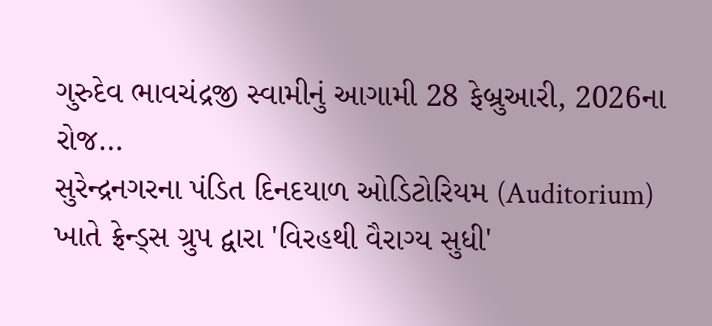ગુરુદેવ ભાવચંદ્રજી સ્વામીનું આગામી 28 ફેબ્રુઆરી, 2026ના રોજ…
સુરેન્દ્રનગરના પંડિત દિનદયાળ ઓડિટોરિયમ (Auditorium) ખાતે ફ્રેન્ડ્સ ગ્રુપ દ્વારા 'વિરહથી વૈરાગ્ય સુધી'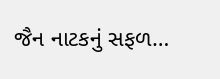જૈન નાટકનું સફળ…